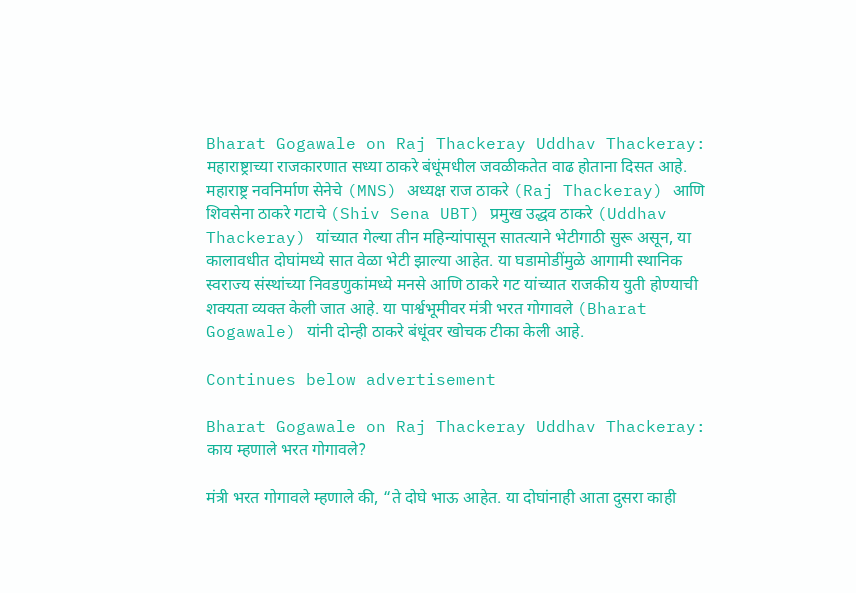Bharat Gogawale on Raj Thackeray Uddhav Thackeray: महाराष्ट्राच्या राजकारणात सध्या ठाकरे बंधूंमधील जवळीकतेत वाढ होताना दिसत आहे. महाराष्ट्र नवनिर्माण सेनेचे (MNS) अध्यक्ष राज ठाकरे (Raj Thackeray) आणि शिवसेना ठाकरे गटाचे (Shiv Sena UBT) प्रमुख उद्धव ठाकरे (Uddhav Thackeray) यांच्यात गेल्या तीन महिन्यांपासून सातत्याने भेटीगाठी सुरू असून, या कालावधीत दोघांमध्ये सात वेळा भेटी झाल्या आहेत. या घडामोडींमुळे आगामी स्थानिक स्वराज्य संस्थांच्या निवडणुकांमध्ये मनसे आणि ठाकरे गट यांच्यात राजकीय युती होण्याची शक्यता व्यक्त केली जात आहे. या पार्श्वभूमीवर मंत्री भरत गोगावले (Bharat Gogawale) यांनी दोन्ही ठाकरे बंधूंवर खोचक टीका केली आहे.

Continues below advertisement

Bharat Gogawale on Raj Thackeray Uddhav Thackeray: काय म्हणाले भरत गोगावले?

मंत्री भरत गोगावले म्हणाले की, “ते दोघे भाऊ आहेत. या दोघांनाही आता दुसरा काही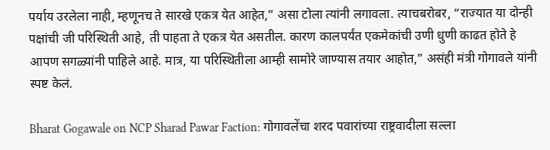पर्याय उरलेला नाही, म्हणूनच ते सारखे एकत्र येत आहेत,” असा टोला त्यांनी लगावला. त्याचबरोबर, “राज्यात या दोन्ही पक्षांची जी परिस्थिती आहे, ती पाहता ते एकत्र येत असतील. कारण कालपर्यंत एकमेकांची उणी धुणी काढत होते हे आपण सगळ्यांनी पाहिले आहे. मात्र, या परिस्थितीला आम्ही सामोरे जाण्यास तयार आहोत,” असंही मंत्री गोगावले यांनी स्पष्ट केलं.

Bharat Gogawale on NCP Sharad Pawar Faction: गोगावलेंचा शरद पवारांच्या राष्ट्रवादीला सल्ला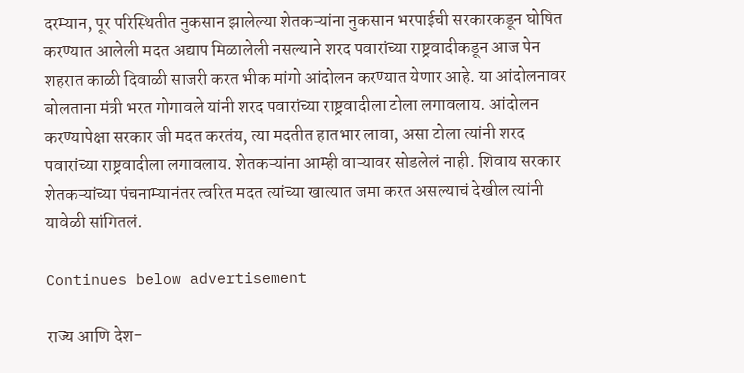दरम्यान, पूर परिस्थितीत नुकसान झालेल्या शेतकऱ्यांना नुकसान भरपाईची सरकारकडून घोषित करण्यात आलेली मदत अद्याप मिळालेली नसल्याने शरद पवारांच्या राष्ट्रवादीकडून आज पेन शहरात काळी दिवाळी साजरी करत भीक मांगो आंदोलन करण्यात येणार आहे. या आंदोलनावर बोलताना मंत्री भरत गोगावले यांनी शरद पवारांच्या राष्ट्रवादीला टोला लगावलाय. आंदोलन करण्यापेक्षा सरकार जी मदत करतंय, त्या मदतीत हातभार लावा, असा टोला त्यांनी शरद पवारांच्या राष्ट्रवादीला लगावलाय. शेतकऱ्यांना आम्ही वाऱ्यावर सोडलेलं नाही. शिवाय सरकार शेतकऱ्यांच्या पंचनाम्यानंतर त्वरित मदत त्यांच्या खात्यात जमा करत असल्याचं देखील त्यांनी यावेळी सांगितलं.

Continues below advertisement

राज्य आणि देश-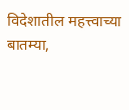विदेशातील महत्त्वाच्या बातम्या,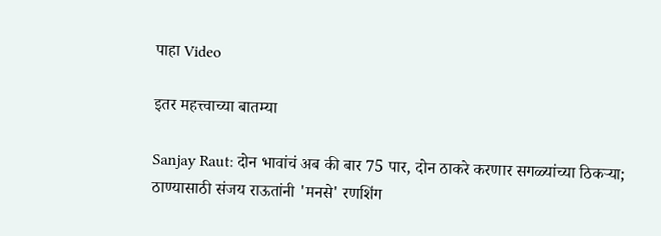पाहा Video

इतर महत्त्वाच्या बातम्या

Sanjay Raut: दोन भावांचं अब की बार 75 पार, दोन ठाकरे करणार सगळ्यांच्या ठिकऱ्या; ठाण्यासाठी संजय राऊतांनी 'मनसे' रणशिंग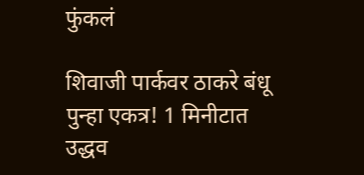फुंकलं

शिवाजी पार्कवर ठाकरे बंधू पुन्हा एकत्र! 1 मिनीटात उद्धव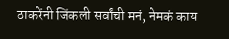ठाकरेंनी जिंकली सर्वांची मनं, नेमकं काय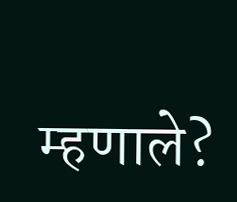म्हणाले?